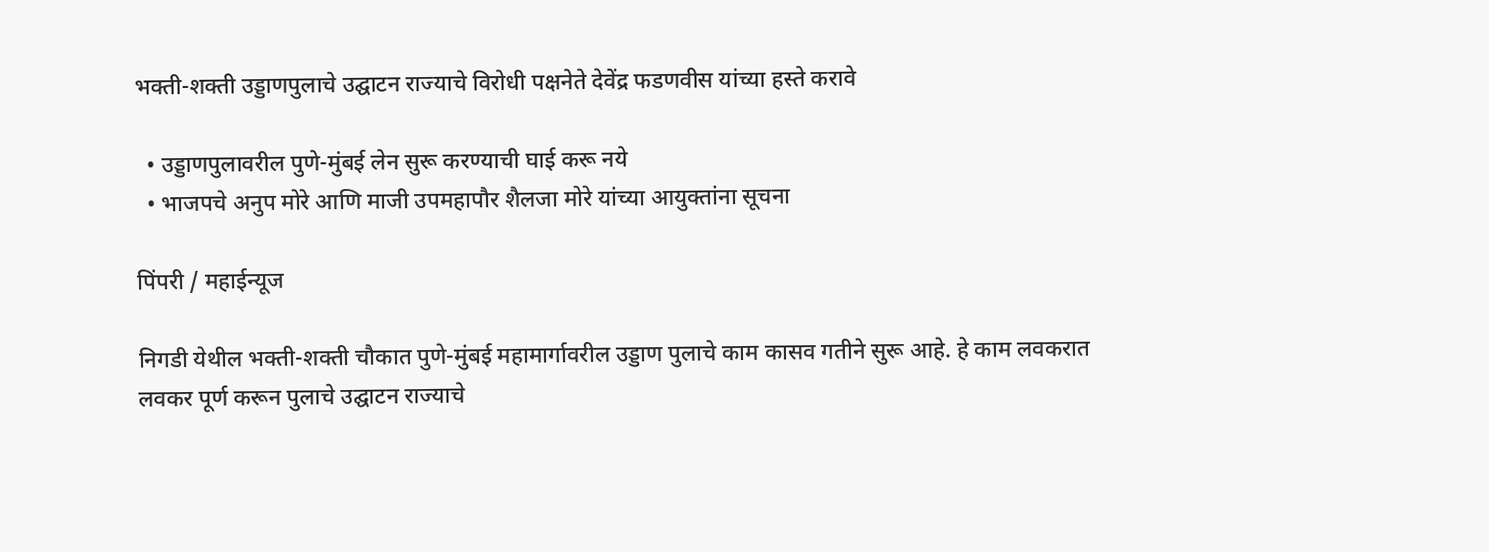भक्ती-शक्ती उड्डाणपुलाचे उद्घाटन राज्याचे विरोधी पक्षनेते देवेंद्र फडणवीस यांच्या हस्ते करावे

  • उड्डाणपुलावरील पुणे-मुंबई लेन सुरू करण्याची घाई करू नये
  • भाजपचे अनुप मोरे आणि माजी उपमहापौर शैलजा मोरे यांच्या आयुक्तांना सूचना

पिंपरी / महाईन्यूज

निगडी येथील भक्ती-शक्ती चौकात पुणे-मुंबई महामार्गावरील उड्डाण पुलाचे काम कासव गतीने सुरू आहे. हे काम लवकरात लवकर पूर्ण करून पुलाचे उद्घाटन राज्याचे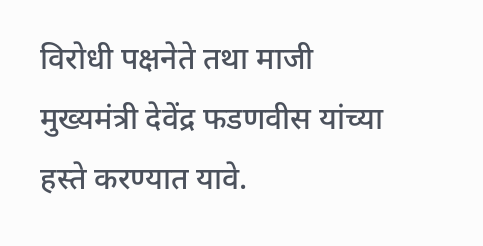विरोधी पक्षनेते तथा माजी मुख्यमंत्री देवेंद्र फडणवीस यांच्या हस्ते करण्यात यावे.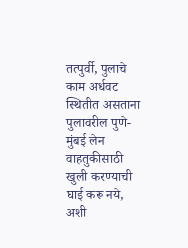तत्पुर्वी, पुलाचे काम अर्धवट स्थितीत असताना पुलावरील पुणे-मुंबई लेन वाहतुकीसाठी खुली करण्याची घाई करू नये, अशी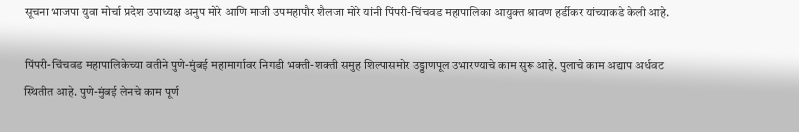सूचना भाजपा युवा मोर्चा प्रदेश उपाध्यक्ष अनुप मोरे आणि माजी उपमहापौर शैलजा मोरे यांनी पिंपरी-चिंचवड महापालिका आयुक्त श्रावण हर्डीकर यांच्याकडे केली आहे.

पिंपरी-चिंचवड महापालिकेच्या वतीने पुणे-मुंबई महामार्गावर निगडी भक्ती-शक्ती समुह शिल्पासमोर उड्डाणपूल उभारण्याचे काम सुरू आहे. पुलाचे काम अद्याप अर्धवट स्थितीत आहे. पुणे-मुंबई लेनचे काम पूर्ण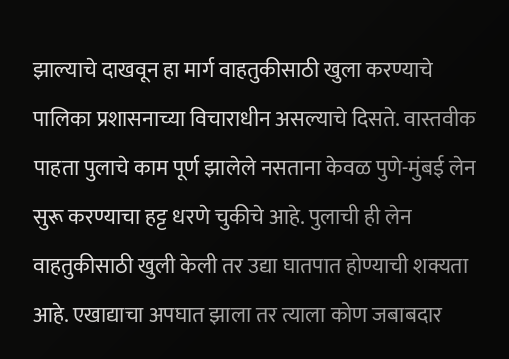झाल्याचे दाखवून हा मार्ग वाहतुकीसाठी खुला करण्याचे पालिका प्रशासनाच्या विचाराधीन असल्याचे दिसते. वास्तवीक पाहता पुलाचे काम पूर्ण झालेले नसताना केवळ पुणे-मुंबई लेन सुरू करण्याचा हट्ट धरणे चुकीचे आहे. पुलाची ही लेन वाहतुकीसाठी खुली केली तर उद्या घातपात होण्याची शक्यता आहे. एखाद्याचा अपघात झाला तर त्याला कोण जबाबदार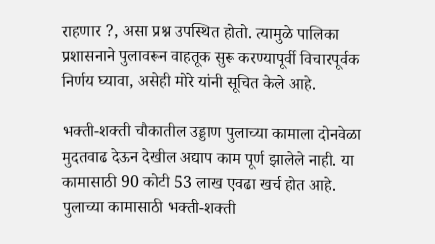राहणार ?, असा प्रश्न उपस्थित होतो. त्यामुळे पालिका प्रशासनाने पुलावरून वाहतूक सुरू करण्यापूर्वी विचारपूर्वक निर्णय घ्यावा, असेही मोरे यांनी सूचित केले आहे.

भक्ती-शक्ती चौकातील उड्डाण पुलाच्या कामाला दोनवेळा मुदतवाढ देऊन देखील अद्याप काम पूर्ण झालेले नाही. या कामासाठी 90 कोटी 53 लाख एवढा खर्च होत आहे. पुलाच्या कामासाठी भक्ती-शक्ती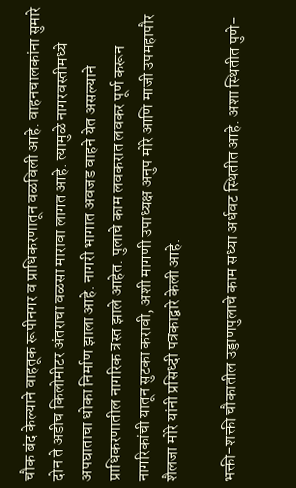चौक बंद केल्याने वाहतूक रूपीनगर व प्राधिकरणातून वळविली आहे. वाहनचालकांना सुमारे दोन ते अडीच किलोमीटर अंतराचा वळसा मारावा लागत आहे. त्यामुळे नागरवस्तीमध्ये अपघाताचा धोका निर्माण झाला आहे. नागरी भागात अवजड वाहने येत असल्याने प्राधिकरणातील नागरिक त्रस्त झाले आहेत. पुलाचे काम लवकरात लवकर पूर्ण करून नागरिकांची यातून सुटका करावी, अशी मागणी उपाध्यक्ष अनुप मोरे आणि माजी उपमहापौर शैलजा मोरे यांनी प्रसिध्दी पत्रकाद्वारे केली आहे.

भक्ती-शक्ती चौकातील उड्डाणपुलाचे काम सध्या अर्धवट स्थितीत आहे. अशा स्थितीत पुणे-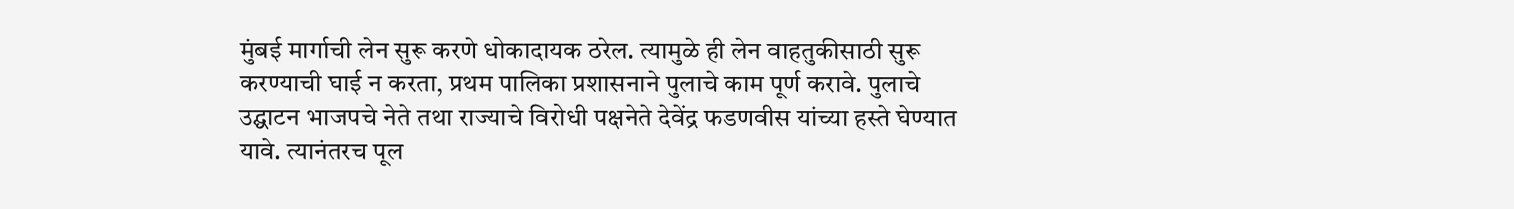मुंबई मार्गाची लेन सुरू करणे धोकादायक ठरेल. त्यामुळे ही लेन वाहतुकीसाठी सुरू करण्याची घाई न करता, प्रथम पालिका प्रशासनाने पुलाचे काम पूर्ण करावे. पुलाचे उद्घाटन भाजपचे नेते तथा राज्याचे विरोधी पक्षनेते देवेंद्र फडणवीस यांच्या हस्ते घेण्यात यावे. त्यानंतरच पूल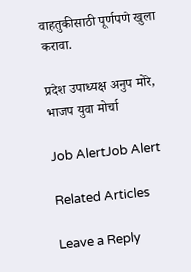वाहतुकीसाठी पूर्णपणे खुला करावा.

प्रदेश उपाध्यक्ष अनुप मोरे, भाजप युवा मोर्चा

Job AlertJob Alert

Related Articles

Leave a Reply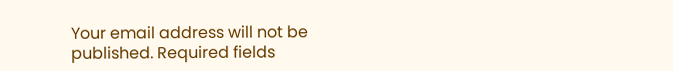Your email address will not be published. Required fields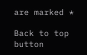are marked *

Back to top button